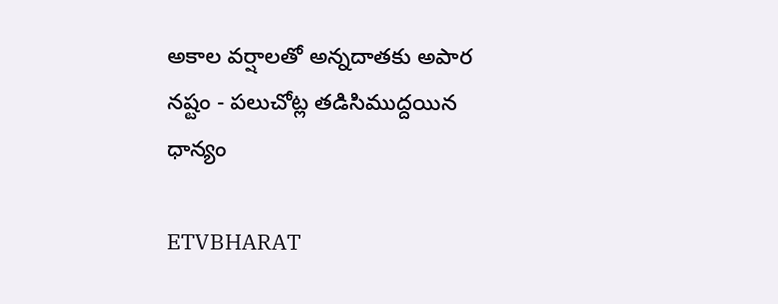అకాల వర్షాలతో అన్నదాతకు అపార నష్టం - పలుచోట్ల తడిసిముద్దయిన ధాన్యం

ETVBHARAT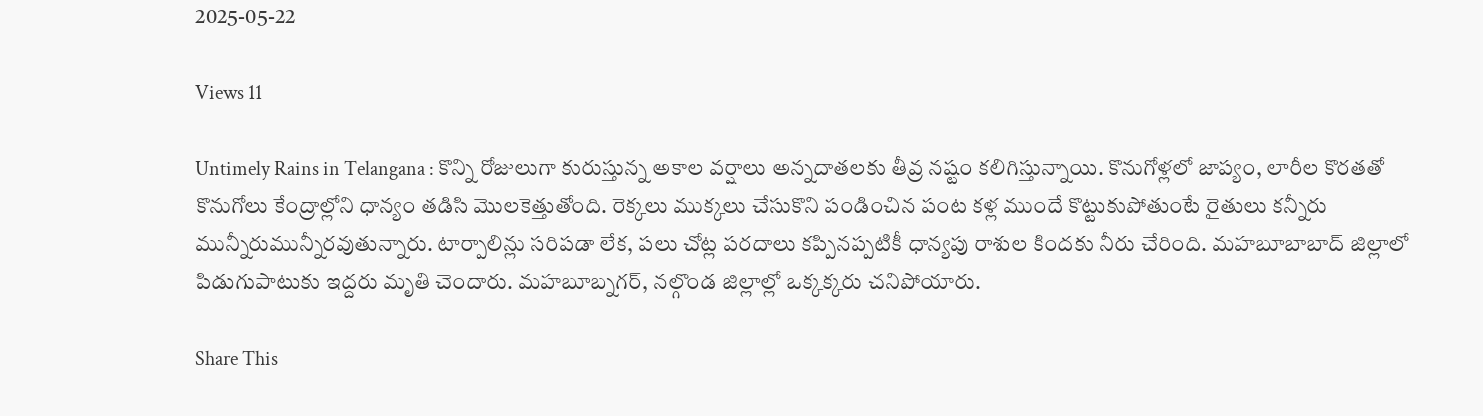2025-05-22

Views 11

Untimely Rains in Telangana : కొన్ని రోజులుగా కురుస్తున్న అకాల వర్షాలు అన్నదాతలకు తీవ్ర నష్టం కలిగిస్తున్నాయి. కొనుగోళ్లలో జాప్యం, లారీల కొరతతో కొనుగోలు కేంద్రాల్లోని ధాన్యం తడిసి మొలకెత్తుతోంది. రెక్కలు ముక్కలు చేసుకొని పండించిన పంట కళ్ల ముందే కొట్టుకుపోతుంటే రైతులు కన్నీరు మున్నీరుమున్నీరవుతున్నారు. టార్పాలిన్లు సరిపడా లేక, పలు చోట్ల పరదాలు కప్పినప్పటికీ ధాన్యపు రాశుల కిందకు నీరు చేరింది. మహబూబాబాద్‌ జిల్లాలో పిడుగుపాటుకు ఇద్దరు మృతి చెందారు. మహబూబ్నగర్, నల్గొండ జిల్లాల్లో ఒక్కక్కరు చనిపోయారు.

Share This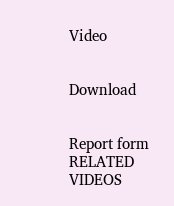Video


Download


Report form
RELATED VIDEOS